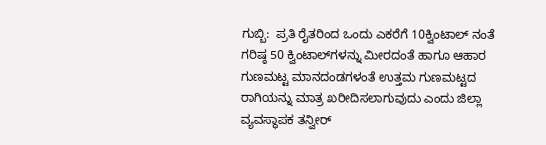ಗುಬ್ಬಿ:  ಪ್ರತಿ ರೈತರಿಂದ ಒಂದು ಎಕರೆಗೆ 10ಕ್ವಿಂಟಾಲ್ ನಂತೆ ಗರಿಷ್ಠ 50 ಕ್ವಿಂಟಾಲ್‌ಗಳನ್ನು ಮೀರದಂತೆ ಹಾಗೂ ಆಹಾರ ಗುಣಮಟ್ಟ ಮಾನದಂಡಗಳಂತೆ ಉತ್ತಮ ಗುಣಮಟ್ಟದ ರಾಗಿಯನ್ನು ಮಾತ್ರ ಖರೀದಿಸಲಾಗುವುದು ಎಂದು ಜಿಲ್ಲಾ ವ್ಯವಸ್ಥಾಪಕ ತನ್ವೀರ್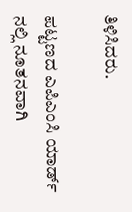ತಿಳಿಸಿದರು.

ಪಟ್ಟಣದ ಎಪಿಎಂಸಿ ಯಾರ್ಡ್ ನಲ್ಲಿ ನೂತನವಾಗಿ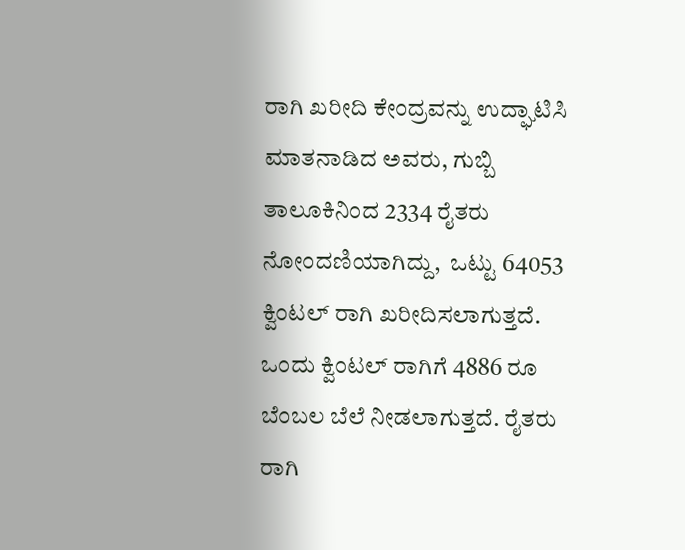ರಾಗಿ ಖರೀದಿ ಕೇಂದ್ರವನ್ನು ಉದ್ಘಾಟಿಸಿ ಮಾತನಾಡಿದ ಅವರು, ಗುಬ್ಬಿ ತಾಲೂಕಿನಿಂದ 2334 ರೈತರು ನೋಂದಣಿಯಾಗಿದ್ದು,  ಒಟ್ಟು 64053 ಕ್ವಿಂಟಲ್ ರಾಗಿ ಖರೀದಿಸಲಾಗುತ್ತದೆ.  ಒಂದು ಕ್ವಿಂಟಲ್ ರಾಗಿಗೆ 4886 ರೂ ಬೆಂಬಲ ಬೆಲೆ ನೀಡಲಾಗುತ್ತದೆ. ರೈತರು ರಾಗಿ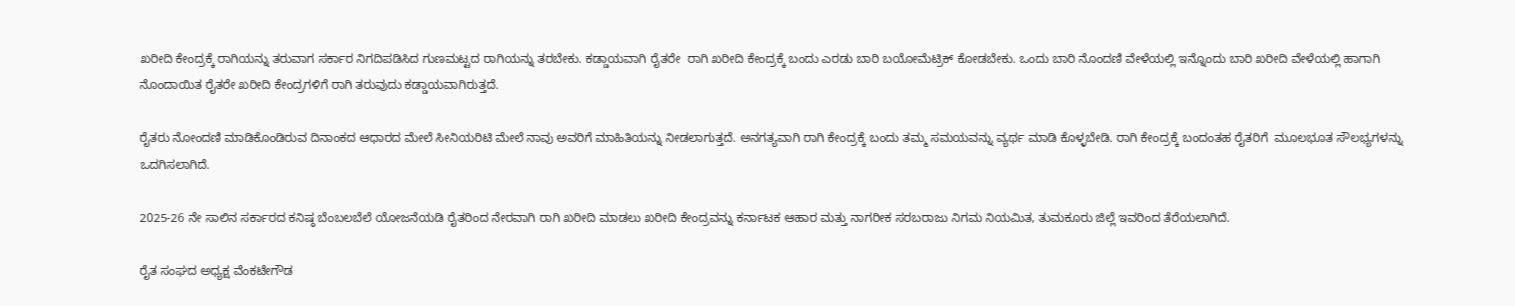ಖರೀದಿ ಕೇಂದ್ರಕ್ಕೆ ರಾಗಿಯನ್ನು ತರುವಾಗ ಸರ್ಕಾರ ನಿಗದಿಪಡಿಸಿದ ಗುಣಮಟ್ಟದ ರಾಗಿಯನ್ನು ತರಬೇಕು. ಕಡ್ಡಾಯವಾಗಿ ರೈತರೇ  ರಾಗಿ ಖರೀದಿ ಕೇಂದ್ರಕ್ಕೆ ಬಂದು ಎರಡು ಬಾರಿ ಬಯೋಮೆಟ್ರಿಕ್ ಕೋಡಬೇಕು. ಒಂದು ಬಾರಿ ನೊಂದಣಿ ವೇಳೆಯಲ್ಲಿ ಇನ್ನೊಂದು ಬಾರಿ ಖರೀದಿ ವೇಳೆಯಲ್ಲಿ ಹಾಗಾಗಿ ನೊಂದಾಯಿತ ರೈತರೇ ಖರೀದಿ ಕೇಂದ್ರಗಳಿಗೆ ರಾಗಿ ತರುವುದು ಕಡ್ಡಾಯವಾಗಿರುತ್ತದೆ.

ರೈತರು ನೋಂದಣಿ ಮಾಡಿಕೊಂಡಿರುವ ದಿನಾಂಕದ ಆಧಾರದ ಮೇಲೆ ಸೀನಿಯರಿಟಿ ಮೇಲೆ ನಾವು ಅವರಿಗೆ ಮಾಹಿತಿಯನ್ನು ನೀಡಲಾಗುತ್ತದೆ. ಅನಗತ್ಯವಾಗಿ ರಾಗಿ ಕೇಂದ್ರಕ್ಕೆ ಬಂದು ತಮ್ಮ ಸಮಯವನ್ನು ವ್ಯರ್ಥ ಮಾಡಿ ಕೊಳ್ಳಬೇಡಿ. ರಾಗಿ ಕೇಂದ್ರಕ್ಕೆ ಬಂದಂತಹ ರೈತರಿಗೆ  ಮೂಲಭೂತ ಸೌಲಭ್ಯಗಳನ್ನು ಒದಗಿಸಲಾಗಿದೆ.

2025-26 ನೇ ಸಾಲಿನ ಸರ್ಕಾರದ ಕನಿಷ್ಠ ಬೆಂಬಲಬೆಲೆ ಯೋಜನೆಯಡಿ ರೈತರಿಂದ ನೇರವಾಗಿ ರಾಗಿ ಖರೀದಿ ಮಾಡಲು ಖರೀದಿ ಕೇಂದ್ರವನ್ನು ಕರ್ನಾಟಕ ಆಹಾರ ಮತ್ತು ನಾಗರೀಕ ಸರಬರಾಜು ನಿಗಮ ನಿಯಮಿತ, ತುಮಕೂರು ಜಿಲ್ಲೆ ಇವರಿಂದ ತೆರೆಯಲಾಗಿದೆ.

ರೈತ ಸಂಘದ ಅಧ್ಯಕ್ಷ ವೆಂಕಟೇಗೌಡ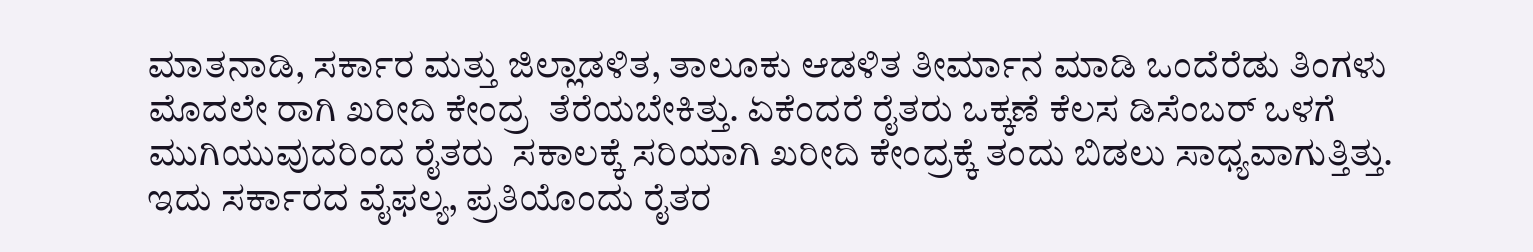ಮಾತನಾಡಿ, ಸರ್ಕಾರ ಮತ್ತು ಜಿಲ್ಲಾಡಳಿತ, ತಾಲೂಕು ಆಡಳಿತ ತೀರ್ಮಾನ ಮಾಡಿ ಒಂದೆರೆಡು ತಿಂಗಳು ಮೊದಲೇ ರಾಗಿ ಖರೀದಿ ಕೇಂದ್ರ  ತೆರೆಯಬೇಕಿತ್ತು. ಏಕೆಂದರೆ ರೈತರು ಒಕ್ಕಣೆ ಕೆಲಸ ಡಿಸೆಂಬರ್ ಒಳಗೆ ಮುಗಿಯುವುದರಿಂದ ರೈತರು  ಸಕಾಲಕ್ಕೆ ಸರಿಯಾಗಿ ಖರೀದಿ ಕೇಂದ್ರಕ್ಕೆ ತಂದು ಬಿಡಲು ಸಾಧ್ಯವಾಗುತ್ತಿತ್ತು. ಇದು ಸರ್ಕಾರದ ವೈಫಲ್ಯ, ಪ್ರತಿಯೊಂದು ರೈತರ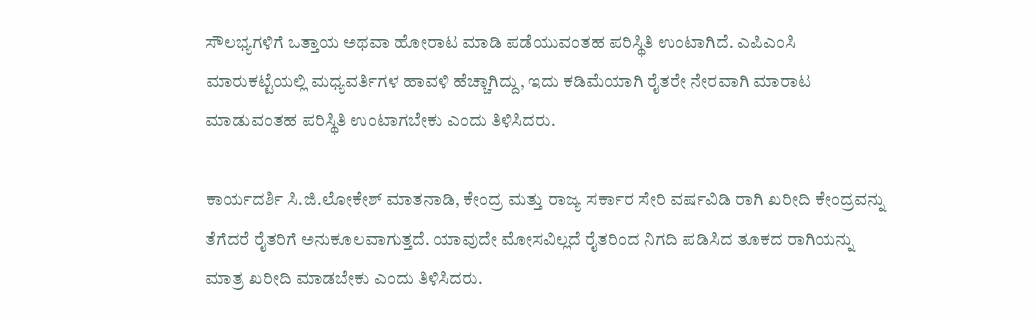ಸೌಲಭ್ಯಗಳಿಗೆ ಒತ್ತಾಯ ಅಥವಾ ಹೋರಾಟ ಮಾಡಿ ಪಡೆಯುವಂತಹ ಪರಿಸ್ಥಿತಿ ಉಂಟಾಗಿದೆ. ಎಪಿಎಂಸಿ ಮಾರುಕಟ್ಟೆಯಲ್ಲಿ ಮಧ್ಯವರ್ತಿಗಳ ಹಾವಳಿ ಹೆಚ್ಚಾಗಿದ್ದು, ಇದು ಕಡಿಮೆಯಾಗಿ ರೈತರೇ ನೇರವಾಗಿ ಮಾರಾಟ ಮಾಡುವಂತಹ ಪರಿಸ್ಥಿತಿ ಉಂಟಾಗಬೇಕು ಎಂದು ತಿಳಿಸಿದರು.

ಕಾರ್ಯದರ್ಶಿ ಸಿ.ಜಿ.ಲೋಕೇಶ್ ಮಾತನಾಡಿ, ಕೇಂದ್ರ ಮತ್ತು ರಾಜ್ಯ ಸರ್ಕಾರ ಸೇರಿ ವರ್ಷವಿಡಿ ರಾಗಿ ಖರೀದಿ ಕೇಂದ್ರವನ್ನು ತೆಗೆದರೆ ರೈತರಿಗೆ ಅನುಕೂಲವಾಗುತ್ತದೆ. ಯಾವುದೇ ಮೋಸವಿಲ್ಲದೆ ರೈತರಿಂದ ನಿಗದಿ ಪಡಿಸಿದ ತೂಕದ ರಾಗಿಯನ್ನು ಮಾತ್ರ ಖರೀದಿ ಮಾಡಬೇಕು ಎಂದು ತಿಳಿಸಿದರು.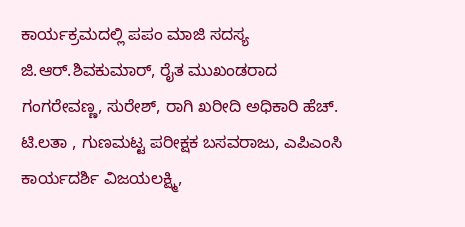ಕಾರ್ಯಕ್ರಮದಲ್ಲಿ ಪಪಂ ಮಾಜಿ ಸದಸ್ಯ ಜಿ.ಆರ್.ಶಿವಕುಮಾರ್, ರೈತ ಮುಖಂಡರಾದ ಗಂಗರೇವಣ್ಣ, ಸುರೇಶ್, ರಾಗಿ ಖರೀದಿ ಅಧಿಕಾರಿ ಹೆಚ್. ಟಿ.ಲತಾ , ಗುಣಮಟ್ಟ ಪರೀಕ್ಷಕ ಬಸವರಾಜು, ಎಪಿಎಂಸಿ ಕಾರ್ಯದರ್ಶಿ ವಿಜಯಲಕ್ಷ್ಮಿ,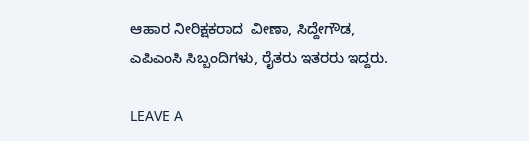ಆಹಾರ ನೀರಿಕ್ಷಕರಾದ  ವೀಣಾ, ಸಿದ್ದೇಗೌಡ, ಎಪಿಎಂಸಿ ಸಿಬ್ಬಂದಿಗಳು, ರೈತರು ಇತರರು ಇದ್ದರು.

LEAVE A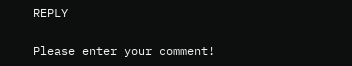REPLY

Please enter your comment!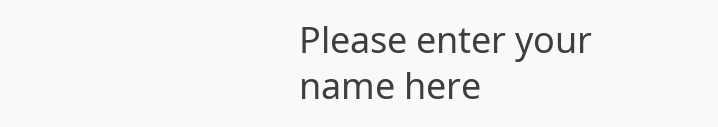Please enter your name here